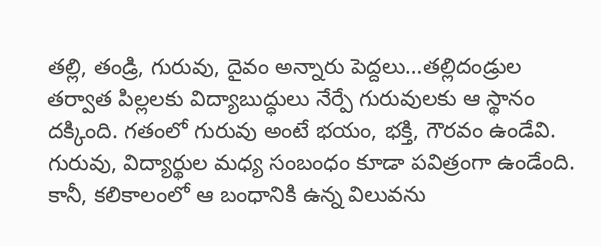తల్లి, తండ్రి, గురువు, దైవం అన్నారు పెద్దలు…తల్లిదండ్రుల తర్వాత పిల్లలకు విద్యాబుద్ధులు నేర్పే గురువులకు ఆ స్థానం దక్కింది. గతంలో గురువు అంటే భయం, భక్తి, గౌరవం ఉండేవి. గురువు, విద్యార్థుల మధ్య సంబంధం కూడా పవిత్రంగా ఉండేంది. కానీ, కలికాలంలో ఆ బంధానికి ఉన్న విలువను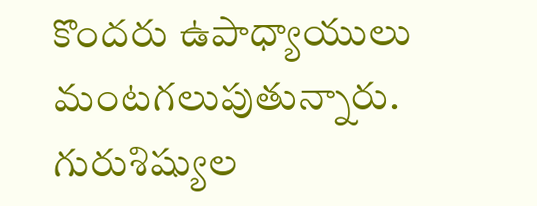కొందరు ఉపాధ్యాయులు మంటగలుపుతున్నారు.
గురుశిష్యుల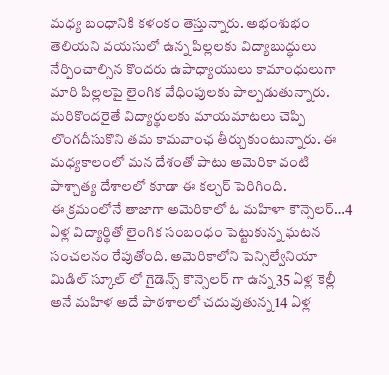మధ్య బంధానికి కళంకం తెస్తున్నారు. అభంశుభం తెలియని వయసులో ఉన్న పిల్లలకు విద్యాబుద్ధులు నేర్పించాల్సిన కొందరు ఉపాధ్యాయులు కామాంధులుగా మారి పిల్లలపై లైంగిక వేధింపులకు పాల్పడుతున్నారు. మరికొందరైతే విద్యార్థులకు మాయమాటలు చెప్పి లొంగదీసుకొని తమ కామవాంఛ తీర్చుకుంటున్నారు. ఈ మధ్యకాలంలో మన దేశంతో పాటు అమెరికా వంటి పాశ్చాత్య దేశాలలో కూడా ఈ కల్చర్ పెరిగింది.
ఈ క్రమంలోనే తాజాగా అమెరికాలో ఓ మహిళా కౌన్సెలర్…4 ఏళ్ల విద్యార్థితో లైంగిక సంబంధం పెట్టుకున్న ఘటన సంచలనం రేపుతోంది. అమెరికాలోని పెన్సిల్వేనియా మిడిల్ స్కూల్ లో గైడెన్స్ కౌన్సెలర్ గా ఉన్న 35 ఏళ్ల కెల్లీ అనే మహిళ అదే పాఠశాలలో చదువుతున్న 14 ఏళ్ల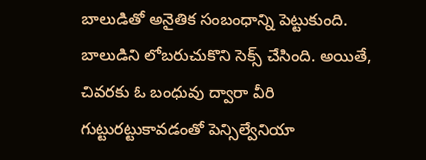బాలుడితో అనైతిక సంబంధాన్ని పెట్టుకుంది. బాలుడిని లోబరుచుకొని సెక్స్ చేసింది. అయితే, చివరకు ఓ బంధువు ద్వారా వీరి గుట్టురట్టుకావడంతో పెన్సిల్వేనియా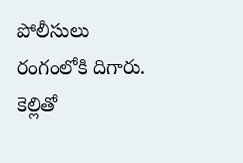పోలీసులు రంగంలోకి దిగారు.
కెల్లితో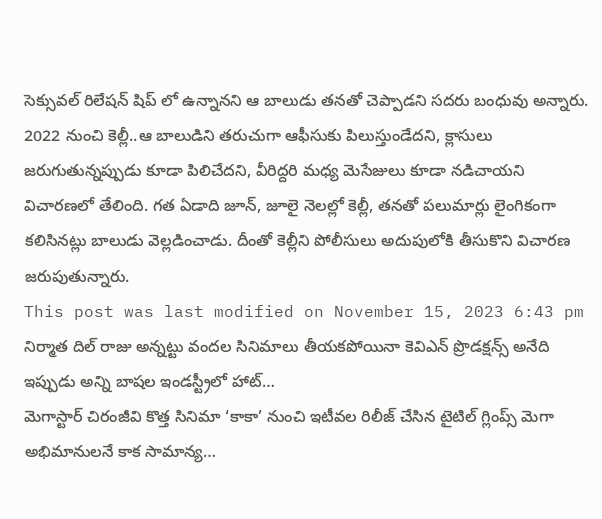సెక్సువల్ రిలేషన్ షిప్ లో ఉన్నానని ఆ బాలుడు తనతో చెప్పాడని సదరు బంధువు అన్నారు. 2022 నుంచి కెల్లీ..ఆ బాలుడిని తరుచుగా ఆఫీసుకు పిలుస్తుండేదని, క్లాసులు జరుగుతున్నప్పుడు కూడా పిలిచేదని, వీరిద్దరి మధ్య మెసేజులు కూడా నడిచాయని విచారణలో తేలింది. గత ఏడాది జూన్, జూలై నెలల్లో కెల్లీ, తనతో పలుమార్లు లైంగికంగా కలిసినట్లు బాలుడు వెల్లడించాడు. దీంతో కెల్లీని పోలీసులు అదుపులోకి తీసుకొని విచారణ జరుపుతున్నారు.
This post was last modified on November 15, 2023 6:43 pm
నిర్మాత దిల్ రాజు అన్నట్టు వందల సినిమాలు తీయకపోయినా కెవిఎన్ ప్రొడక్షన్స్ అనేది ఇప్పుడు అన్ని బాషల ఇండస్ట్రీలో హాట్…
మెగాస్టార్ చిరంజీవి కొత్త సినిమా ‘కాకా’ నుంచి ఇటీవల రిలీజ్ చేసిన టైటిల్ గ్లింప్స్ మెగా అభిమానులనే కాక సామాన్య…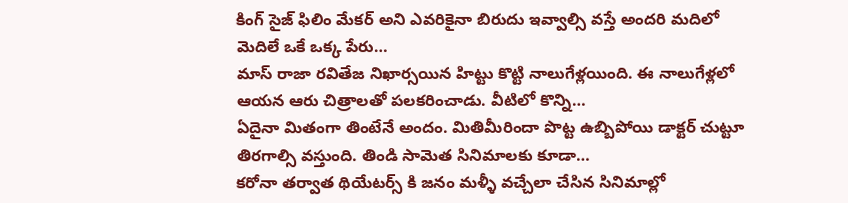కింగ్ సైజ్ ఫిలిం మేకర్ అని ఎవరికైనా బిరుదు ఇవ్వాల్సి వస్తే అందరి మదిలో మెదిలే ఒకే ఒక్క పేరు…
మాస్ రాజా రవితేజ నిఖార్సయిన హిట్టు కొట్టి నాలుగేళ్లయింది. ఈ నాలుగేళ్లలో ఆయన ఆరు చిత్రాలతో పలకరించాడు. వీటిలో కొన్ని…
ఏదైనా మితంగా తింటేనే అందం. మితిమీరిందా పొట్ట ఉబ్బిపోయి డాక్టర్ చుట్టూ తిరగాల్సి వస్తుంది. తిండి సామెత సినిమాలకు కూడా…
కరోనా తర్వాత థియేటర్స్ కి జనం మళ్ళీ వచ్చేలా చేసిన సినిమాల్లో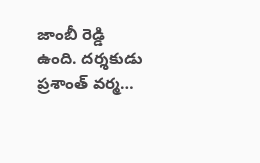జాంబీ రెడ్డి ఉంది. దర్శకుడు ప్రశాంత్ వర్మ…